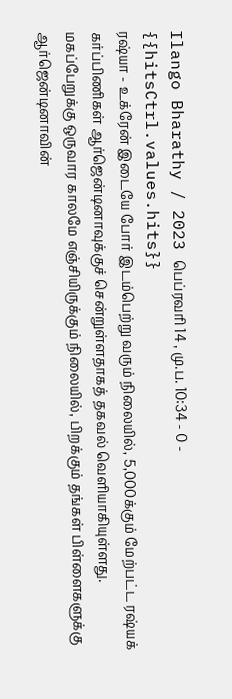Ilango Bharathy / 2023 பெப்ரவரி 14 , மு.ப. 10:34 - 0 - {{hitsCtrl.values.hits}}
ரஷ்யா - உக்ரேன் இடையே போர் இடம்பெற்று வரும் நிலையில், 5,000க்கும் மேற்பட்ட ரஷ்யக் கர்ப்பிணிகள் ஆர்ஜென்டினாவுக்குச் சென்றுள்ளதாகத் தகவல் வெளியாகியுள்ளது.
மகப்பேறுக்கு ஒருவார காலமே எஞ்சியிருக்கும் நிலையில், பிறக்கும் தங்கள் பிள்ளைகளுக்கு ஆர்ஜென்டினாவின்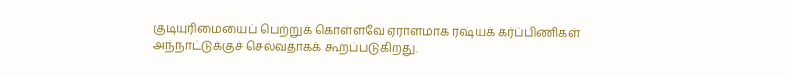குடியுரிமையைப் பெற்றுக் கொள்ளவே ஏராளமாக ரஷ்யக் கர்ப்பிணிகள் அந்நாட்டுக்குச் செல்வதாகக் கூறப்படுகிறது.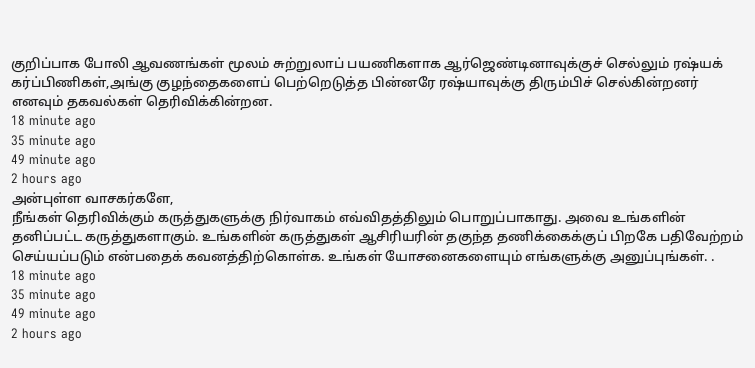குறிப்பாக போலி ஆவணங்கள் மூலம் சுற்றுலாப் பயணிகளாக ஆர்ஜெண்டினாவுக்குச் செல்லும் ரஷ்யக் கர்ப்பிணிகள்,அங்கு குழந்தைகளைப் பெற்றெடுத்த பின்னரே ரஷ்யாவுக்கு திரும்பிச் செல்கின்றனர் எனவும் தகவல்கள் தெரிவிக்கின்றன.
18 minute ago
35 minute ago
49 minute ago
2 hours ago
அன்புள்ள வாசகர்களே,
நீங்கள் தெரிவிக்கும் கருத்துகளுக்கு நிர்வாகம் எவ்விதத்திலும் பொறுப்பாகாது. அவை உங்களின் தனிப்பட்ட கருத்துகளாகும். உங்களின் கருத்துகள் ஆசிரியரின் தகுந்த தணிக்கைக்குப் பிறகே பதிவேற்றம் செய்யப்படும் என்பதைக் கவனத்திற்கொள்க. உங்கள் யோசனைகளையும் எங்களுக்கு அனுப்புங்கள். .
18 minute ago
35 minute ago
49 minute ago
2 hours ago